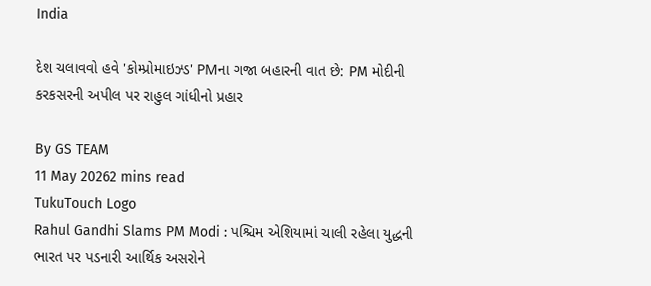India

દેશ ચલાવવો હવે 'કોમ્પ્રોમાઇઝ્ડ' PMના ગજા બહારની વાત છે: PM મોદીની કરકસરની અપીલ પર રાહુલ ગાંધીનો પ્રહાર

By GS TEAM
11 May 20262 mins read
TukuTouch Logo
Rahul Gandhi Slams PM Modi : પશ્ચિમ એશિયામાં ચાલી રહેલા યુદ્ધની ભારત પર પડનારી આર્થિક અસરોને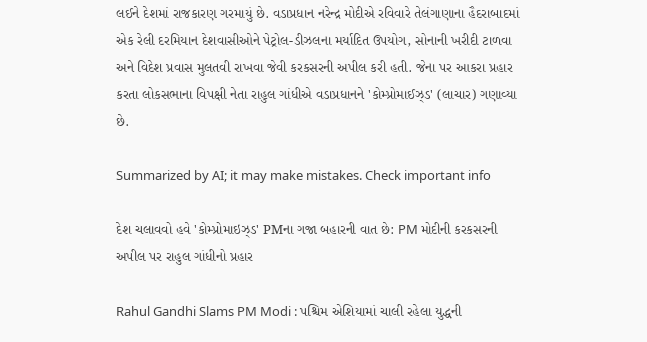લઈને દેશમાં રાજકારણ ગરમાયું છે. વડાપ્રધાન નરેન્દ્ર મોદીએ રવિવારે તેલંગાણાના હૈદરાબાદમાં એક રેલી દરમિયાન દેશવાસીઓને પેટ્રોલ-ડીઝલના મર્યાદિત ઉપયોગ, સોનાની ખરીદી ટાળવા અને વિદેશ પ્રવાસ મુલતવી રાખવા જેવી કરકસરની અપીલ કરી હતી. જેના પર આકરા પ્રહાર કરતા લોકસભાના વિપક્ષી નેતા રાહુલ ગાંધીએ વડાપ્રધાનને 'કોમ્પ્રોમાઈઝ્ડ' (લાચાર) ગણાવ્યા છે.

Summarized by AI; it may make mistakes. Check important info

દેશ ચલાવવો હવે 'કોમ્પ્રોમાઇઝ્ડ' PMના ગજા બહારની વાત છે: PM મોદીની કરકસરની અપીલ પર રાહુલ ગાંધીનો પ્રહાર

Rahul Gandhi Slams PM Modi : પશ્ચિમ એશિયામાં ચાલી રહેલા યુદ્ધની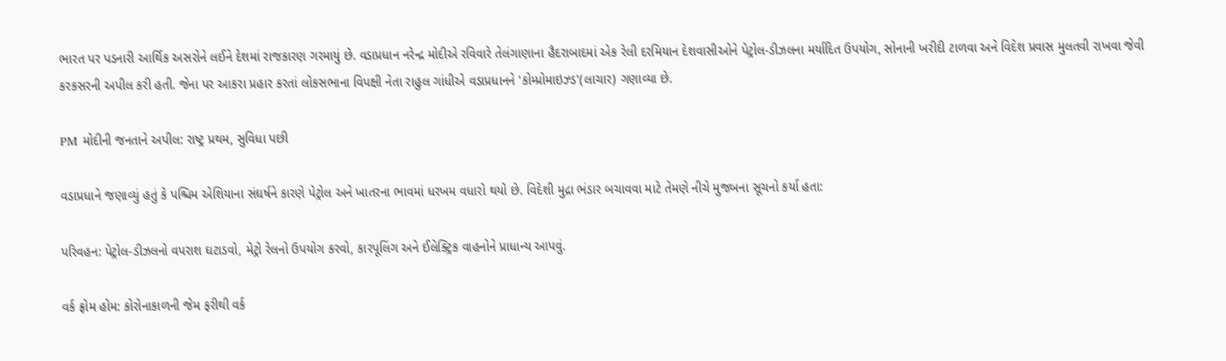ભારત પર પડનારી આર્થિક અસરોને લઈને દેશમાં રાજકારણ ગરમાયું છે. વડાપ્રધાન નરેન્દ્ર મોદીએ રવિવારે તેલંગાણાના હૈદરાબાદમાં એક રેલી દરમિયાન દેશવાસીઓને પેટ્રોલ-ડીઝલના મર્યાદિત ઉપયોગ, સોનાની ખરીદી ટાળવા અને વિદેશ પ્રવાસ મુલતવી રાખવા જેવી કરકસરની અપીલ કરી હતી. જેના પર આકરા પ્રહાર કરતાં લોકસભાના વિપક્ષી નેતા રાહુલ ગાંધીએ વડાપ્રધાનને 'કોમ્પ્રોમાઇઝ્ડ'(લાચાર) ગણાવ્યા છે.

PM મોદીની જનતાને અપીલ: રાષ્ટ્ર પ્રથમ, સુવિધા પછી

વડાપ્રધાને જણાવ્યું હતું કે પશ્ચિમ એશિયાના સંઘર્ષને કારણે પેટ્રોલ અને ખાતરના ભાવમાં ધરખમ વધારો થયો છે. વિદેશી મુદ્રા ભંડાર બચાવવા માટે તેમણે નીચે મુજબના સૂચનો કર્યા હતા:

પરિવહન: પેટ્રોલ-ડીઝલનો વપરાશ ઘટાડવો, મેટ્રો રેલનો ઉપયોગ કરવો, કારપૂલિંગ અને ઈલેક્ટ્રિક વાહનોને પ્રાધાન્ય આપવું.

વર્ક ફ્રોમ હોમ: કોરોનાકાળની જેમ ફરીથી વર્ક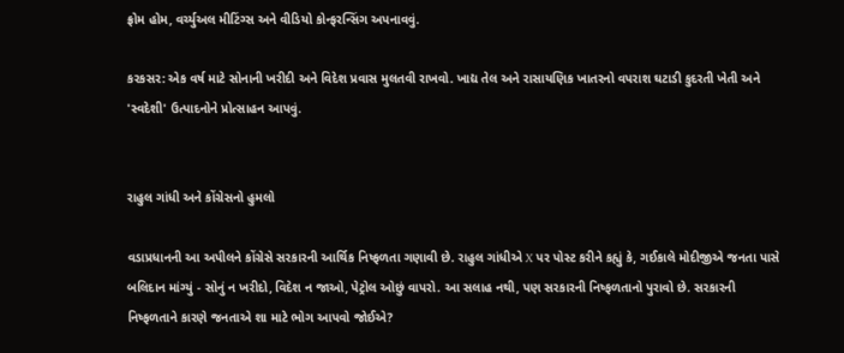ફ્રોમ હોમ, વર્ચ્યુઅલ મીટિંગ્સ અને વીડિયો કોન્ફરન્સિંગ અપનાવવું.

કરકસર: એક વર્ષ માટે સોનાની ખરીદી અને વિદેશ પ્રવાસ મુલતવી રાખવો. ખાદ્ય તેલ અને રાસાયણિક ખાતરનો વપરાશ ઘટાડી કુદરતી ખેતી અને 'સ્વદેશી' ઉત્પાદનોને પ્રોત્સાહન આપવું.


રાહુલ ગાંધી અને કોંગ્રેસનો હુમલો

વડાપ્રધાનની આ અપીલને કોંગ્રેસે સરકારની આર્થિક નિષ્ફળતા ગણાવી છે. રાહુલ ગાંધીએ X પર પોસ્ટ કરીને કહ્યું કે, ગઈકાલે મોદીજીએ જનતા પાસે બલિદાન માંગ્યું - સોનું ન ખરીદો, વિદેશ ન જાઓ, પેટ્રોલ ઓછું વાપરો. આ સલાહ નથી, પણ સરકારની નિષ્ફળતાનો પુરાવો છે. સરકારની નિષ્ફળતાને કારણે જનતાએ શા માટે ભોગ આપવો જોઈએ?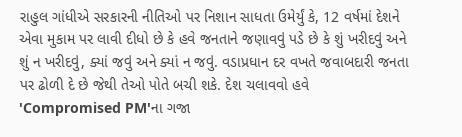રાહુલ ગાંધીએ સરકારની નીતિઓ પર નિશાન સાધતા ઉમેર્યું કે, 12 વર્ષમાં દેશને એવા મુકામ પર લાવી દીધો છે કે હવે જનતાને જણાવવું પડે છે કે શું ખરીદવું અને શું ન ખરીદવું, ક્યાં જવું અને ક્યાં ન જવું. વડાપ્રધાન દર વખતે જવાબદારી જનતા પર ઢોળી દે છે જેથી તેઓ પોતે બચી શકે. દેશ ચલાવવો હવે 'Compromised PM'ના ગજા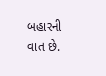બહારની વાત છે.